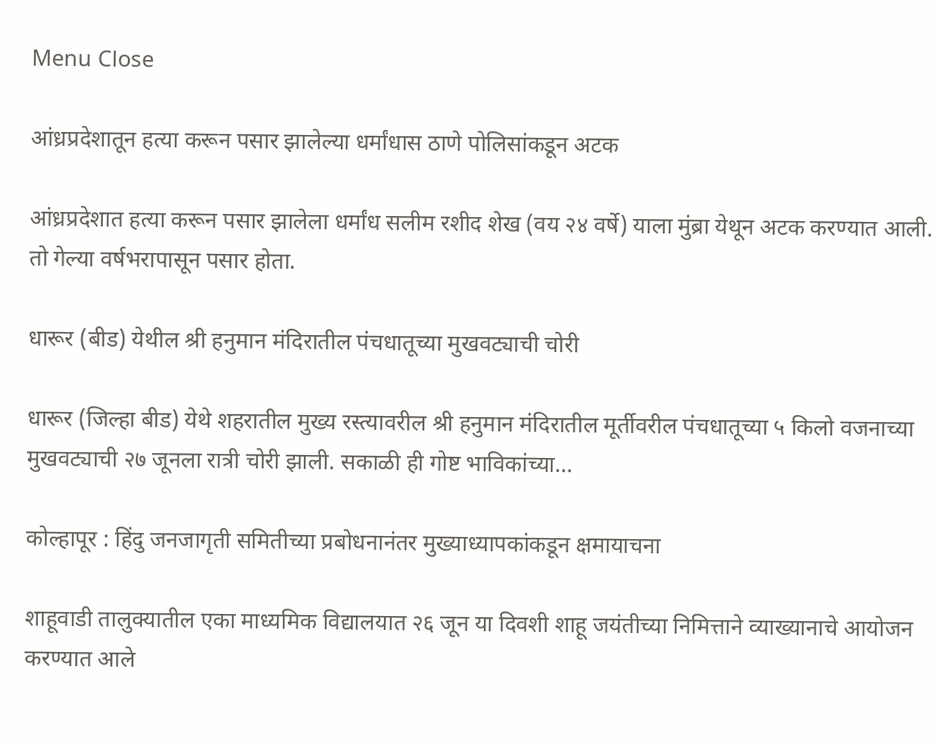Menu Close

आंध्रप्रदेशातून हत्या करून पसार झालेल्या धर्मांधास ठाणे पोलिसांकडून अटक

आंध्रप्रदेशात हत्या करून पसार झालेला धर्मांध सलीम रशीद शेख (वय २४ वर्षे) याला मुंब्रा येथून अटक करण्यात आली. तो गेल्या वर्षभरापासून पसार होता.

धारूर (बीड) येथील श्री हनुमान मंदिरातील पंचधातूच्या मुखवट्याची चोरी

धारूर (जिल्हा बीड) येथे शहरातील मुख्य रस्त्यावरील श्री हनुमान मंदिरातील मूर्तीवरील पंचधातूच्या ५ किलो वजनाच्या मुखवट्याची २७ जूनला रात्री चोरी झाली. सकाळी ही गोष्ट भाविकांच्या…

कोल्हापूर : हिंदु जनजागृती समितीच्या प्रबोधनानंतर मुख्याध्यापकांकडून क्षमायाचना

शाहूवाडी तालुक्यातील एका माध्यमिक विद्यालयात २६ जून या दिवशी शाहू जयंतीच्या निमित्ताने व्याख्यानाचे आयोजन करण्यात आले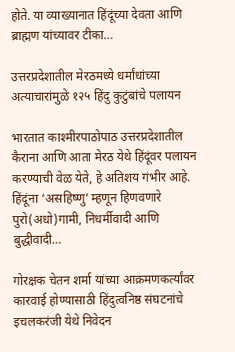होते. या व्याख्यानात हिंदूंच्या देवता आणि ब्राह्मण यांच्यावर टीका…

उत्तरप्रदेशातील मेरठमध्ये धर्मांधांच्या अत्याचारांमुळे १२५ हिंदु कुटुंबांचे पलायन

भारतात काश्मीरपाठोपाठ उत्तरप्रदेशातील कैराना आणि आता मेरठ येथे हिंदूंवर पलायन करण्याची वेळ येते, हे अतिशय गंभीर आहे. हिंदूंना ‘असहिष्णु’ म्हणून हिणवणारे पुरो(अधो)गामी, निधर्मीवादी आणि बुद्धीवादी…

गोरक्षक चेतन शर्मा यांच्या आक्रमणकर्त्यांवर कारवाई होण्यासाठी हिंदुत्वनिष्ठ संघटनांचे इचलकरंजी येथे निवेदन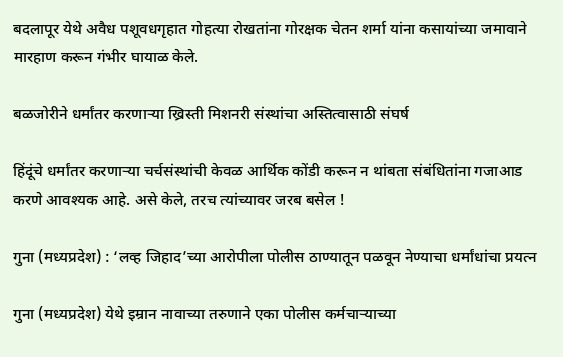बदलापूर येथे अवैध पशूवधगृहात गोहत्या रोखतांना गोरक्षक चेतन शर्मा यांना कसायांच्या जमावाने मारहाण करून गंभीर घायाळ केले.

बळजोरीने धर्मांतर करणार्‍या ख्रिस्ती मिशनरी संस्थांचा अस्तित्वासाठी संघर्ष

हिंदूंचे धर्मांतर करणार्‍या चर्चसंस्थांची केवळ आर्थिक कोंडी करून न थांबता संबंधितांना गजाआड करणे आवश्यक आहे. असे केले, तरच त्यांच्यावर जरब बसेल !

गुना (मध्यप्रदेश) : ‘लव्ह जिहाद’च्या आरोपीला पोलीस ठाण्यातून पळवून नेण्याचा धर्मांधांचा प्रयत्न

गुना (मध्यप्रदेश) येथे इम्रान नावाच्या तरुणाने एका पोलीस कर्मचार्‍याच्या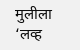मुलीला ‘लव्ह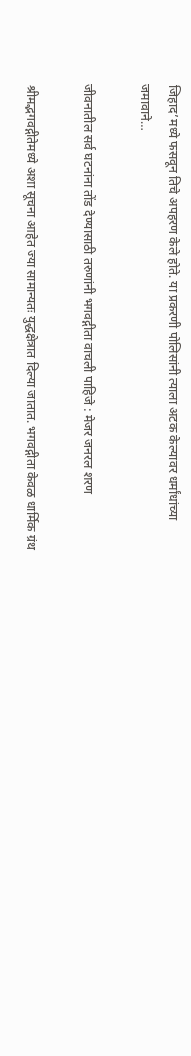जिहाद’मध्ये फसवून तिचे अपहरण केले होते. या प्रकरणी पोलिसांनी त्याला अटक केल्यावर धर्मांधांच्या जमावाने…

जीवनातील सर्व घटनांना तोंड देण्यासाठी तरुणांनी भगवद्गीता वाचली पाहिजे : मेजर जनरल शरण

श्रीमद्भगवद्गीतेमध्ये अशा सूचना आहेत ज्या सामान्यतः युद्धक्षेत्रात दिल्या जातात. भगवद्गीता केवळ धार्मिक ग्रंथ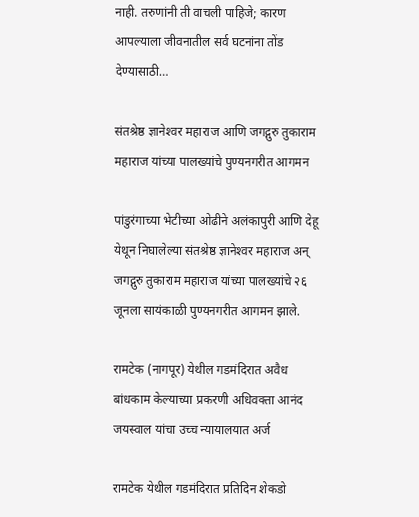नाही. तरुणांनी ती वाचली पाहिजे; कारण आपल्याला जीवनातील सर्व घटनांना तोंड देण्यासाठी…

संतश्रेष्ठ ज्ञानेश्‍वर महाराज आणि जगद्गुरु तुकाराम महाराज यांच्या पालख्यांचे पुण्यनगरीत आगमन

पांडुरंगाच्या भेटीच्या ओढीने अलंकापुरी आणि देहू येथून निघालेल्या संतश्रेष्ठ ज्ञानेश्‍वर महाराज अन् जगद्गुरु तुकाराम महाराज यांच्या पालख्यांचे २६ जूनला सायंकाळी पुण्यनगरीत आगमन झाले.

रामटेक (नागपूर) येथील गडमंदिरात अवैध बांधकाम केल्याच्या प्रकरणी अधिवक्ता आनंद जयस्वाल यांचा उच्च न्यायालयात अर्ज

रामटेक येथील गडमंदिरात प्रतिदिन शेकडो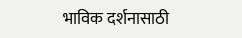भाविक दर्शनासाठी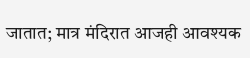जातात; मात्र मंदिरात आजही आवश्यक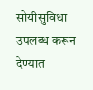सोयीसुविधा उपलब्ध करून देण्यात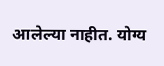आलेल्या नाहीत. योग्य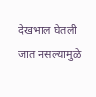देखभाल घेतली जात नसल्यामुळे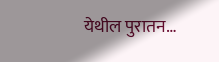येथील पुरातन…